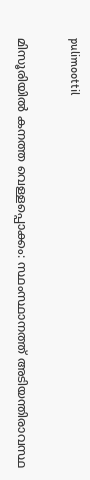pulimoottil

മിസൂരിയില്‍ കനത്ത വെള്ളപ്പൊക്കം: സ്ഥംസ്ഥാനത്ത് അടിയന്തിരാവസ്ഥ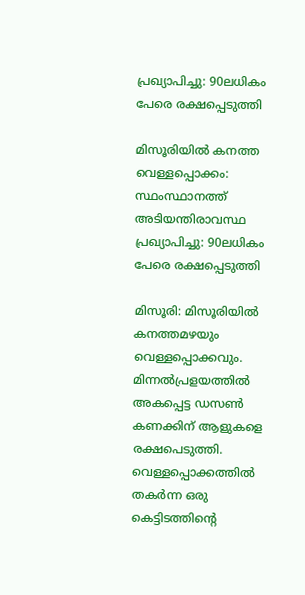പ്രഖ്യാപിച്ചു: 90ലധികം പേരെ രക്ഷപ്പെടുത്തി

മിസൂരിയില്‍ കനത്ത വെള്ളപ്പൊക്കം: സ്ഥംസ്ഥാനത്ത് അടിയന്തിരാവസ്ഥ പ്രഖ്യാപിച്ചു: 90ലധികം പേരെ രക്ഷപ്പെടുത്തി

മിസൂരി: മിസൂരിയില്‍ കനത്തമഴയും വെള്ളപ്പൊക്കവും. മിന്നല്‍പ്രളയത്തില്‍ അകപ്പെട്ട ഡസണ്‍ കണക്കിന് ആളുകളെ രക്ഷപെടുത്തി. വെള്ളപ്പൊക്കത്തില്‍ തകര്‍ന്ന ഒരു കെട്ടിടത്തിന്റെ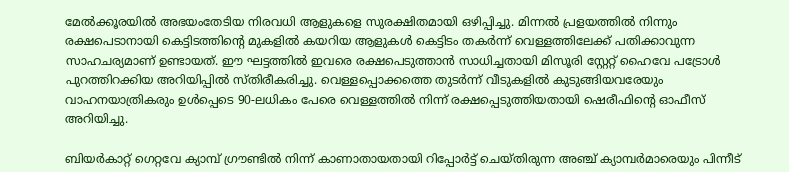മേല്‍ക്കൂരയില്‍ അഭയംതേടിയ നിരവധി ആളുകളെ സുരക്ഷിതമായി ഒഴിപ്പിച്ചു. മിന്നല്‍ പ്രളയത്തില്‍ നിന്നും രക്ഷപെടാനായി കെട്ടിടത്തിന്റെ മുകളില്‍ കയറിയ ആളുകള്‍ കെട്ടിടം തകര്‍ന്ന് വെള്ളത്തിലേക്ക് പതിക്കാവുന്ന സാഹചര്യമാണ് ഉണ്ടായത്. ഈ ഘട്ടത്തില്‍ ഇവരെ രക്ഷപെടുത്താന്‍ സാധിച്ചതായി മിസൂരി സ്റ്റേറ്റ് ഹൈവേ പട്രോള്‍ പുറത്തിറക്കിയ അറിയിപ്പില്‍ സ്തിരീകരിച്ചു. വെള്ളപ്പൊക്കത്തെ തുടര്‍ന്ന് വീടുകളില്‍ കുടുങ്ങിയവരേയും വാഹനയാത്രികരും ഉള്‍പ്പെടെ 90-ലധികം പേരെ വെള്ളത്തില്‍ നിന്ന് രക്ഷപ്പെടുത്തിയതായി ഷെരീഫിന്റെ ഓഫീസ് അറിയിച്ചു.

ബിയര്‍കാറ്റ് ഗെറ്റവേ ക്യാമ്പ് ഗ്രൗണ്ടില്‍ നിന്ന് കാണാതായതായി റിപ്പോര്‍ട്ട് ചെയ്തിരുന്ന അഞ്ച് ക്യാമ്പര്‍മാരെയും പിന്നീട്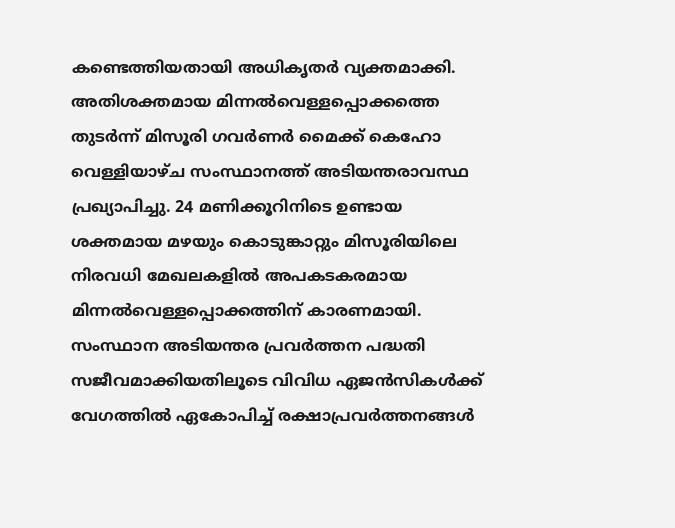കണ്ടെത്തിയതായി അധികൃതര്‍ വ്യക്തമാക്കി. അതിശക്തമായ മിന്നല്‍വെള്ളപ്പൊക്കത്തെ തുടര്‍ന്ന് മിസൂരി ഗവര്‍ണര്‍ മൈക്ക് കെഹോ വെള്ളിയാഴ്ച സംസ്ഥാനത്ത് അടിയന്തരാവസ്ഥ പ്രഖ്യാപിച്ചു. 24 മണിക്കൂറിനിടെ ഉണ്ടായ ശക്തമായ മഴയും കൊടുങ്കാറ്റും മിസൂരിയിലെ നിരവധി മേഖലകളില്‍ അപകടകരമായ മിന്നല്‍വെള്ളപ്പൊക്കത്തിന് കാരണമായി. സംസ്ഥാന അടിയന്തര പ്രവര്‍ത്തന പദ്ധതി സജീവമാക്കിയതിലൂടെ വിവിധ ഏജന്‍സികള്‍ക്ക് വേഗത്തില്‍ ഏകോപിച്ച് രക്ഷാപ്രവര്‍ത്തനങ്ങള്‍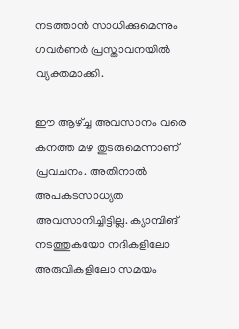നടത്താന്‍ സാധിക്കുമെന്നും ഗവര്‍ണര്‍ പ്രസ്താവനയില്‍ വ്യക്തമാക്കി.

ഈ ആഴ്ച്ച അവസാനം വരെ കനത്ത മഴ തുടരുമെന്നാണ് പ്രവചനം. അതിനാല്‍ അപകടസാധ്യത അവസാനിച്ചിട്ടില്ല. ക്യാമ്പിങ് നടത്തുകയോ നദികളിലോ അരുവികളിലോ സമയം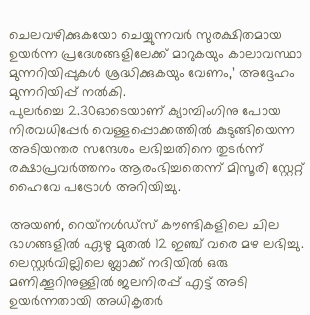ചെലവഴിക്കുകയോ ചെയ്യുന്നവര്‍ സുരക്ഷിതമായ ഉയര്‍ന്ന പ്രദേശങ്ങളിലേക്ക് മാറുകയും കാലാവസ്ഥാ മുന്നറിയിപ്പുകള്‍ ശ്രദ്ധിക്കുകയും വേണം,’ അദ്ദേഹം മുന്നറിയിപ്പ് നല്‍കി.
പുലര്‍ച്ചെ 2.30ഓടെയാണ് ക്യാമ്പിംഗിനു പോയ നിരവധിപ്പേര്‍ വെള്ളപ്പൊക്കത്തില്‍ കുടുങ്ങിയെന്ന അടിയന്തര സന്ദേശം ലഭിച്ചതിനെ തുടര്‍ന്ന് രക്ഷാപ്രവര്‍ത്തനം ആരംഭിച്ചതെന്ന് മിസൂരി സ്റ്റേറ്റ് ഹൈവേ പട്രോള്‍ അറിയിച്ചു.

അയണ്‍, റെയ്‌നള്‍ഡ്‌സ് കൗണ്ടികളിലെ ചില ഭാഗങ്ങളില്‍ ഏഴു മുതല്‍ 12 ഇഞ്ച് വരെ മഴ ലഭിച്ചു. ലെസ്റ്റര്‍വില്ലിലെ ബ്ലാക്ക് നദിയില്‍ ഒരു മണിക്കൂറിനുള്ളില്‍ ജലനിരപ്പ് എട്ട് അടി ഉയര്‍ന്നതായി അധികൃതര്‍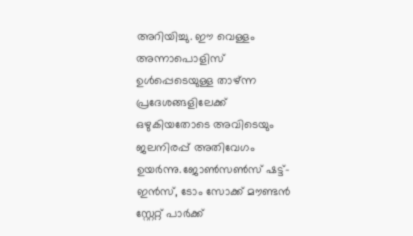അറിയിച്ചു. ഈ വെള്ളം അന്നാപൊളിസ് ഉള്‍പ്പെടെയുള്ള താഴ്ന്ന പ്രദേശങ്ങളിലേക്ക് ഒഴുകിയതോടെ അവിടെയും ജലനിരപ്പ് അതിവേഗം ഉയര്‍ന്നു.ജോണ്‍സണ്‍സ് ഷട്ട്-ഇന്‍സ്, ടോം സോക്ക് മൗണ്ടന്‍ സ്റ്റേറ്റ് പാര്‍ക്ക്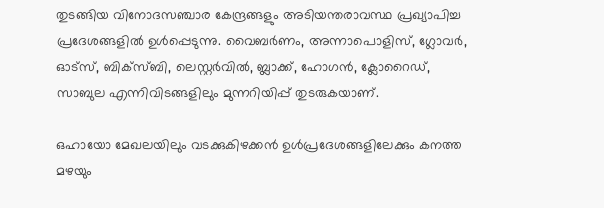തുടങ്ങിയ വിനോദസഞ്ചാര കേന്ദ്രങ്ങളും അടിയന്തരാവസ്ഥ പ്രഖ്യാപിച്ച പ്രദേശങ്ങളില്‍ ഉള്‍പ്പെടുന്നു. വൈബര്‍ണം, അന്നാപൊളിസ്, ഗ്ലോവര്‍, ഓട്‌സ്, ബിക്‌സ്ബി, ലെസ്റ്റര്‍വില്‍, ബ്ലാക്ക്, ഹോഗന്‍, ക്ലോറൈഡ്, സാബുല എന്നിവിടങ്ങളിലും മുന്നറിയിപ്പ് തുടരുകയാണ്.

ഒഹായോ മേഖലയിലും വടക്കുകിഴക്കന്‍ ഉള്‍പ്രദേശങ്ങളിലേക്കും കനത്ത മഴയും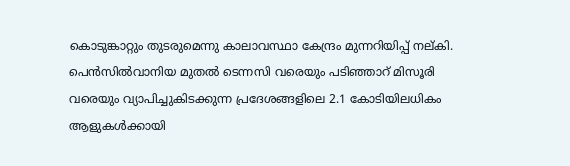കൊടുങ്കാറ്റും തുടരുമെന്നു കാലാവസ്ഥാ കേന്ദ്രം മുന്നറിയിപ്പ് നല്കി. പെന്‍സില്‍വാനിയ മുതല്‍ ടെന്നസി വരെയും പടിഞ്ഞാറ് മിസൂരി വരെയും വ്യാപിച്ചുകിടക്കുന്ന പ്രദേശങ്ങളിലെ 2.1 കോടിയിലധികം ആളുകള്‍ക്കായി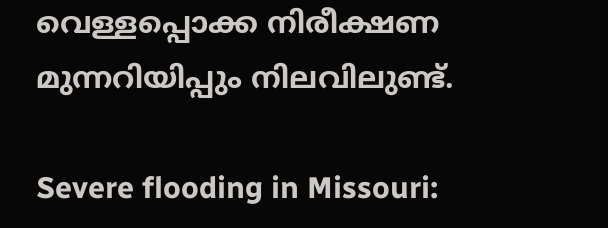വെള്ളപ്പൊക്ക നിരീക്ഷണ മുന്നറിയിപ്പും നിലവിലുണ്ട്.

Severe flooding in Missouri: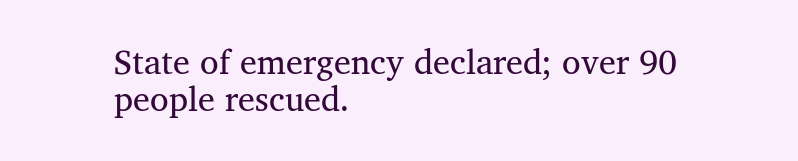State of emergency declared; over 90 people rescued.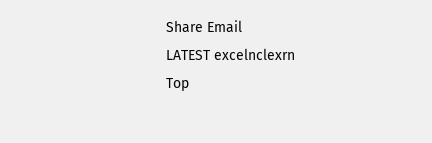Share Email
LATEST excelnclexrn
Top